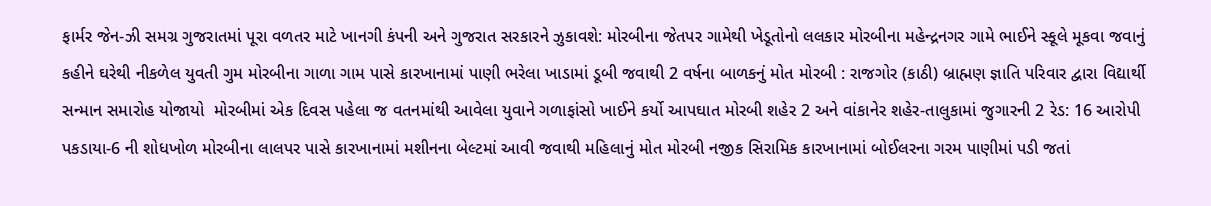ફાર્મર જેન-ઝી સમગ્ર ગુજરાતમાં પૂરા વળતર માટે ખાનગી કંપની અને ગુજરાત સરકારને ઝુકાવશે: મોરબીના જેતપર ગામેથી ખેડૂતોનો લલકાર મોરબીના મહેન્દ્રનગર ગામે ભાઈને સ્કૂલે મૂકવા જવાનું કહીને ઘરેથી નીકળેલ યુવતી ગુમ મોરબીના ગાળા ગામ પાસે કારખાનામાં પાણી ભરેલા ખાડામાં ડૂબી જવાથી 2 વર્ષના બાળકનું મોત મોરબી : રાજગોર (કાઠી) બ્રાહ્મણ જ્ઞાતિ પરિવાર દ્વારા વિદ્યાર્થી સન્માન સમારોહ યોજાયો  મોરબીમાં એક દિવસ પહેલા જ વતનમાંથી આવેલા યુવાને ગળાફાંસો ખાઈને કર્યો આપઘાત મોરબી શહેર 2 અને વાંકાનેર શહેર-તાલુકામાં જુગારની 2 રેડ: 16 આરોપી પકડાયા-6 ની શોધખોળ મોરબીના લાલપર પાસે કારખાનામાં મશીનના બેલ્ટમાં આવી જવાથી મહિલાનું મોત મોરબી નજીક સિરામિક કારખાનામાં બોઈલરના ગરમ પાણીમાં પડી જતાં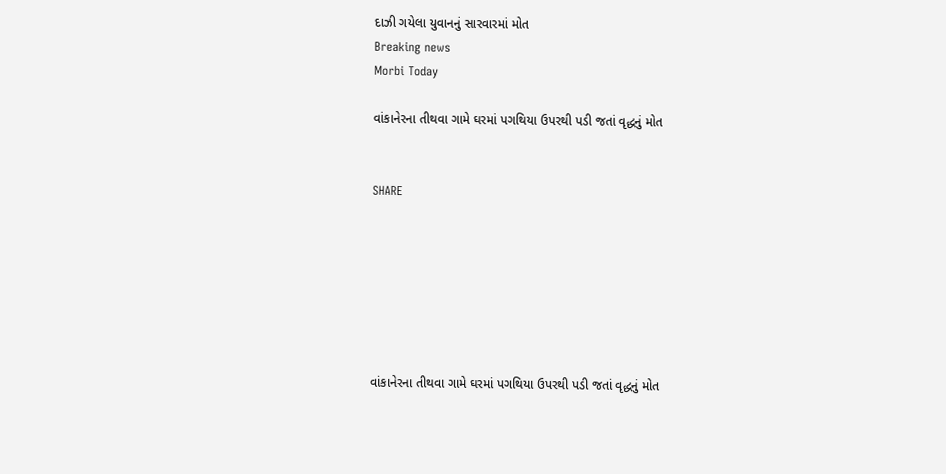દાઝી ગયેલા યુવાનનું સારવારમાં મોત
Breaking news
Morbi Today

વાંકાનેરના તીથવા ગામે ઘરમાં પગથિયા ઉપરથી પડી જતાં વૃદ્ધનું મોત


SHARE







વાંકાનેરના તીથવા ગામે ઘરમાં પગથિયા ઉપરથી પડી જતાં વૃદ્ધનું મોત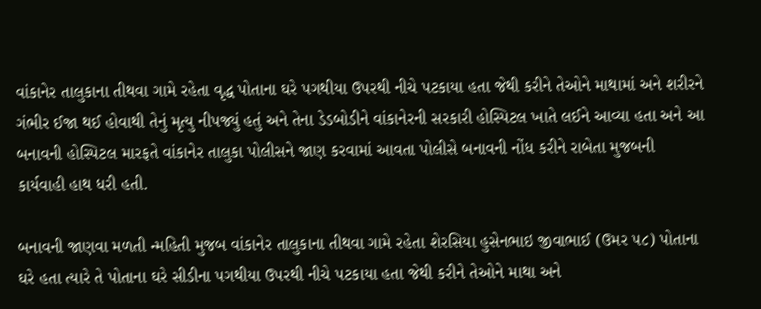વાંકાનેર તાલુકાના તીથવા ગામે રહેતા વૃદ્ધ પોતાના ઘરે પગથીયા ઉપરથી નીચે પટકાયા હતા જેથી કરીને તેઓને માથામાં અને શરીરને ગંભીર ઈજા થઈ હોવાથી તેનું મૃત્યુ નીપજ્યું હતું અને તેના ડેડબોડીને વાંકાનેરની સરકારી હોસ્પિટલ ખાતે લઈને આવ્યા હતા અને આ બનાવની હોસ્પિટલ મારફતે વાંકાનેર તાલુકા પોલીસને જાણ કરવામાં આવતા પોલીસે બનાવની નોંધ કરીને રાબેતા મુજબની કાર્યવાહી હાથ ધરી હતી.

બનાવની જાણવા મળતી ન્મહિતી મુજબ વાંકાનેર તાલુકાના તીથવા ગામે રહેતા શેરસિયા હુસેનભાઇ જીવાભાઈ (ઉમર ૫૮) પોતાના ઘરે હતા ત્યારે તે પોતાના ઘરે સીડીના પગથીયા ઉપરથી નીચે પટકાયા હતા જેથી કરીને તેઓને માથા અને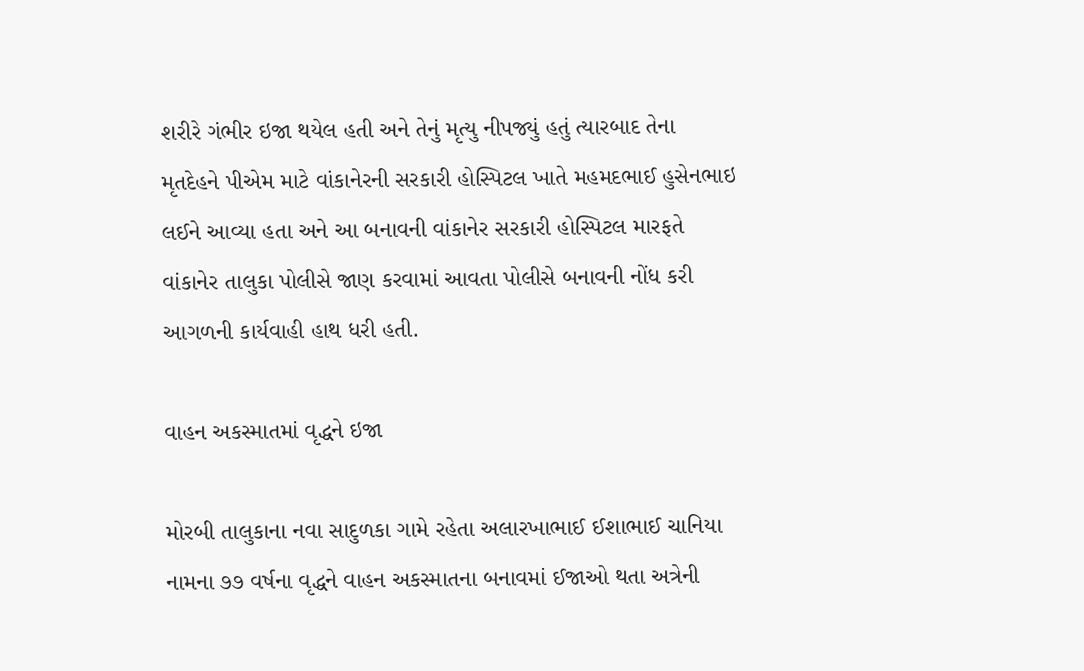શરીરે ગંભીર ઇજા થયેલ હતી અને તેનું મૃત્યુ નીપજ્યું હતું ત્યારબાદ તેના મૃતદેહને પીએમ માટે વાંકાનેરની સરકારી હોસ્પિટલ ખાતે મહમદભાઈ હુસેનભાઇ લઈને આવ્યા હતા અને આ બનાવની વાંકાનેર સરકારી હોસ્પિટલ મારફતે વાંકાનેર તાલુકા પોલીસે જાણ કરવામાં આવતા પોલીસે બનાવની નોંધ કરી આગળની કાર્યવાહી હાથ ધરી હતી.

વાહન અકસ્માતમાં વૃદ્ધને ઇજા

મોરબી તાલુકાના નવા સાદુળકા ગામે રહેતા અલારખાભાઈ ઈશાભાઈ ચાનિયા નામના ૭૭ વર્ષના વૃદ્ધને વાહન અકસ્માતના બનાવમાં ઈજાઓ થતા અત્રેની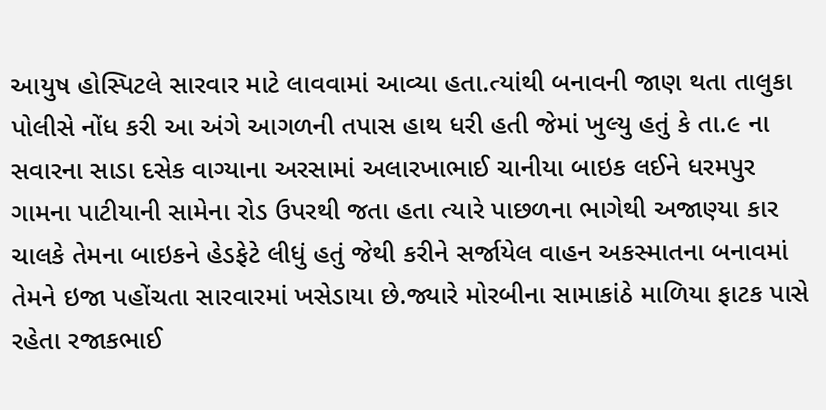આયુષ હોસ્પિટલે સારવાર માટે લાવવામાં આવ્યા હતા.ત્યાંથી બનાવની જાણ થતા તાલુકા પોલીસે નોંધ કરી આ અંગે આગળની તપાસ હાથ ધરી હતી જેમાં ખુલ્યુ હતું કે તા.૯ ના સવારના સાડા દસેક વાગ્યાના અરસામાં અલારખાભાઈ ચાનીયા બાઇક લઈને ધરમપુર ગામના પાટીયાની સામેના રોડ ઉપરથી જતા હતા ત્યારે પાછળના ભાગેથી અજાણ્યા કાર ચાલકે તેમના બાઇકને હેડફેટે લીધું હતું જેથી કરીને સર્જાયેલ વાહન અકસ્માતના બનાવમાં તેમને ઇજા પહોંચતા સારવારમાં ખસેડાયા છે.જ્યારે મોરબીના સામાકાંઠે માળિયા ફાટક પાસે રહેતા રજાકભાઈ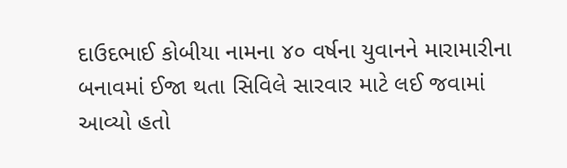દાઉદભાઈ કોબીયા નામના ૪૦ વર્ષના યુવાનને મારામારીના બનાવમાં ઈજા થતા સિવિલે સારવાર માટે લઈ જવામાં આવ્યો હતો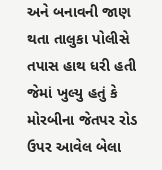અને બનાવની જાણ થતા તાલુકા પોલીસે તપાસ હાથ ધરી હતી જેમાં ખુલ્યુ હતું કે મોરબીના જેતપર રોડ ઉપર આવેલ બેલા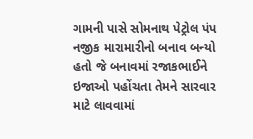ગામની પાસે સોમનાથ પેટ્રોલ પંપ નજીક મારામારીનો બનાવ બન્યો હતો જે બનાવમાં રજાકભાઈને ઇજાઓ પહોંચતા તેમને સારવાર માટે લાવવામાં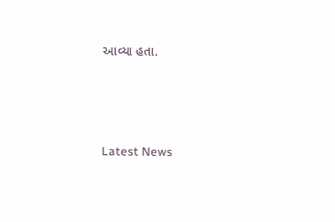આવ્યા હતા.






Latest News